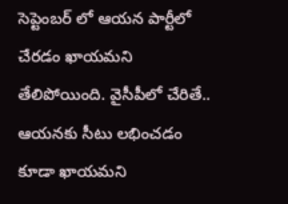సెప్టెంబర్ లో ఆయన పార్టీలో చేరడం ఖాయమని తేలిపోయింది. వైసీపీలో చేరితే.. ఆయనకు సీటు లభించడం కూడా ఖాయమని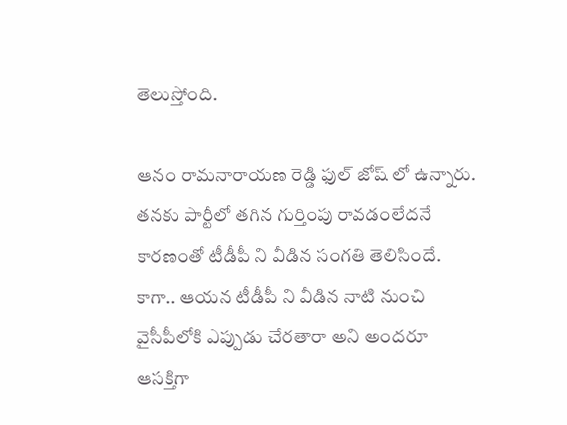తెలుస్తోంది.

ఆనం రామనారాయణ రెడ్డి ఫుల్ జోష్ లో ఉన్నారు. తనకు పార్టీలో తగిన గుర్తింపు రావడంలేదనే కారణంతో టీడీపీ ని వీడిన సంగతి తెలిసిందే. కాగా.. ఆయన టీడీపీ ని వీడిన నాటి నుంచి వైసీపీలోకి ఎప్పుడు చేరతారా అని అందరూ ఆసక్తిగా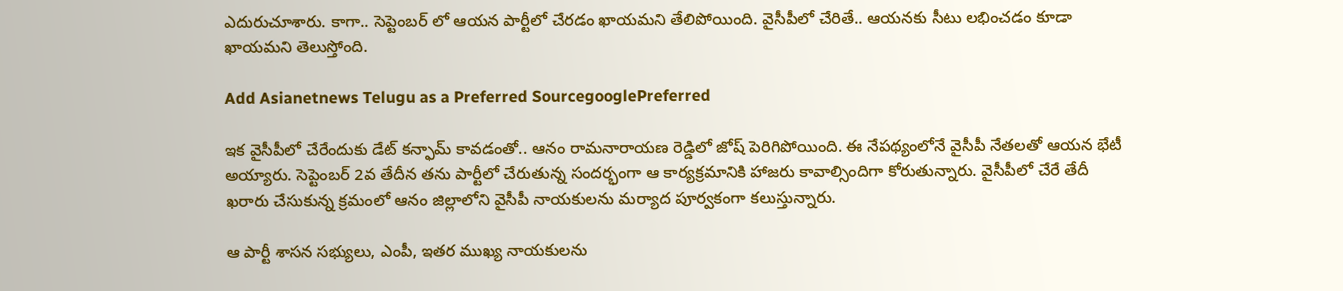ఎదురుచూశారు. కాగా.. సెప్టెంబర్ లో ఆయన పార్టీలో చేరడం ఖాయమని తేలిపోయింది. వైసీపీలో చేరితే.. ఆయనకు సీటు లభించడం కూడా ఖాయమని తెలుస్తోంది.

Add Asianetnews Telugu as a Preferred SourcegooglePreferred

ఇక వైసీపీలో చేరేందుకు డేట్ కన్ఫామ్ కావడంతో.. ఆనం రామనారాయణ రెడ్డిలో జోష్ పెరిగిపోయింది. ఈ నేపథ్యంలోనే వైసీపీ నేతలతో ఆయన భేటీ అయ్యారు. సెప్టెంబర్‌ 2వ తేదీన తను పార్టీలో చేరుతున్న సందర్భంగా ఆ కార్యక్రమానికి హాజరు కావాల్సిందిగా కోరుతున్నారు. వైసీపీలో చేరే తేదీ ఖరారు చేసుకున్న క్రమంలో ఆనం జిల్లాలోని వైసీపీ నాయకులను మర్యాద పూర్వకంగా కలుస్తున్నారు.

ఆ పార్టీ శాసన సభ్యులు, ఎంపీ, ఇతర ముఖ్య నాయకులను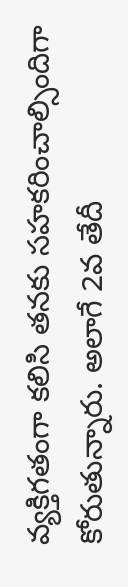వ్యక్తిగతంగా కలిసి తనకు సహకరించాల్సిందిగా కోరుతున్నారు. అలాగే 2వ తేదీ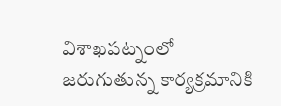విశాఖపట్నంలో జరుగుతున్న కార్యక్రమానికి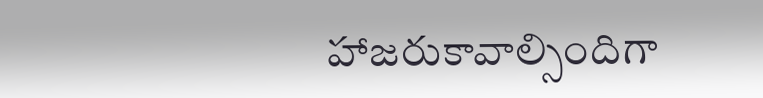హాజరుకావాల్సిందిగా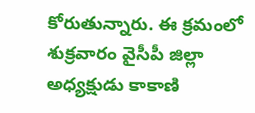కోరుతున్నారు. ఈ క్రమంలో శుక్రవారం వైసీపీ జిల్లా అధ్యక్షుడు కాకాణి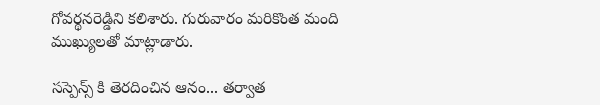గోవర్థనరెడ్డిని కలిశారు. గురువారం మరికొంత మంది ముఖ్యులతో మాట్లాడారు.

సస్పెన్స్ కి తెరదించిన ఆనం... తర్వాత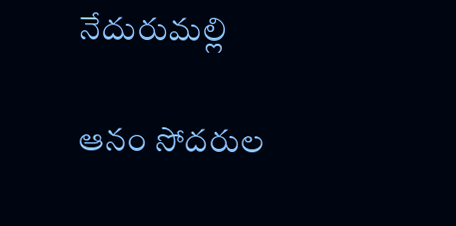నేదురుమల్లి

ఆనం సోదరుల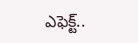ఎఫెక్ట్..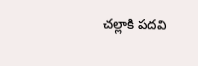చల్లాకి పదవి